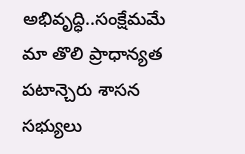అభివృద్ధి..సంక్షేమమే మా తొలి ప్రాధాన్యత పటాన్చెరు శాసన సభ్యులు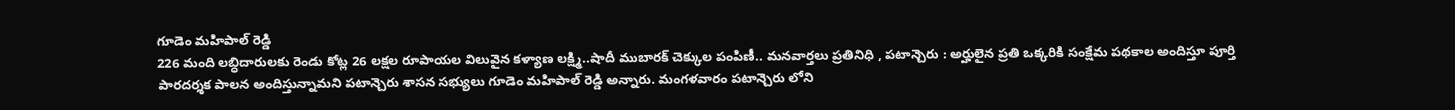గూడెం మహిపాల్ రెడ్డి
226 మంది లబ్ధిదారులకు రెండు కోట్ల 26 లక్షల రూపాయల విలువైన కళ్యాణ లక్ష్మి..షాదీ ముబారక్ చెక్కుల పంపిణీ.. మనవార్తలు ప్రతినిధి , పటాన్చెరు : అర్హులైన ప్రతి ఒక్కరికి సంక్షేమ పథకాల అందిస్తూ పూర్తి పారదర్శక పాలన అందిస్తున్నామని పటాన్చెరు శాసన సభ్యులు గూడెం మహిపాల్ రెడ్డి అన్నారు. మంగళవారం పటాన్చెరు లోని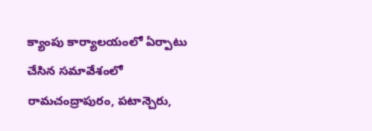క్యాంపు కార్యాలయంలో ఏర్పాటు చేసిన సమావేశంలో రామచంద్రాపురం, పటాన్చెరు,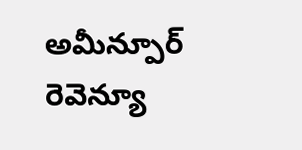అమీన్పూర్ రెవెన్యూ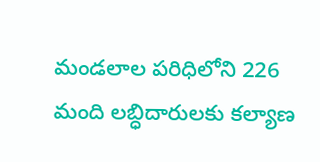మండలాల పరిధిలోని 226 మంది లబ్ధిదారులకు కల్యాణ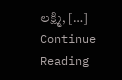లక్ష్మి, […]
Continue Reading